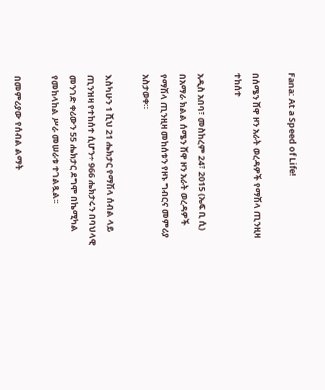Fana: At a Speed of Life!

በሰሜን ሸዋ ዞን አራት ወረዳዎች የማሽላ ጢንዚዛ ተከሰተ

አዲስ አበባ፣ መስከረም 24፣ 2015 (ኤፍ ቢ ሲ) በአማራ ክልል ሰሜን ሸዋ ዞን አራት ወረዳዎች የማሽላ ጢንዚዛ መከሰቱን የዞኑ ግብርና መምሪያ አስታወቀ።

እስካሁን 1 ሺህ 21 ሔክታር የማሽላ ሰብል ላይ ጢንዝዛ የተከሰተ ሲሆን÷ 966 ሔክታሩን በባህላዊ መንገድ ቀሪውን 55 ሔክታር ደግሞ በኬሚካል የመከላከል ሥራ መሠራቱ ተገልጿል፡፡

በመምሪያው የሰብል ልማት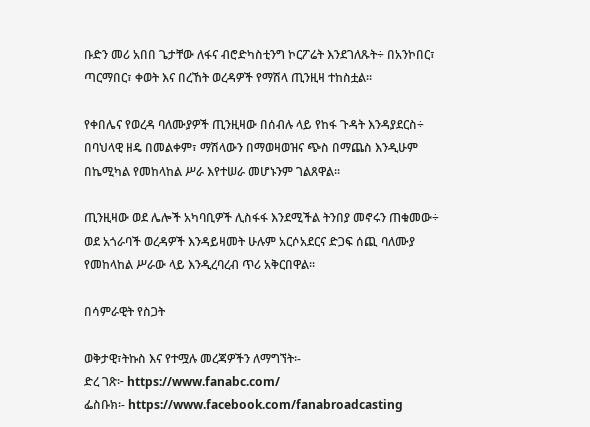ቡድን መሪ አበበ ጌታቸው ለፋና ብሮድካስቲንግ ኮርፖሬት እንደገለጹት÷ በአንኮበር፣ ጣርማበር፣ ቀወት እና በረኸት ወረዳዎች የማሽላ ጢንዚዛ ተከስቷል፡፡

የቀበሌና የወረዳ ባለሙያዎች ጢንዚዛው በሰብሉ ላይ የከፋ ጉዳት እንዳያደርስ÷ በባህላዊ ዘዴ በመልቀም፣ ማሽላውን በማወዛወዝና ጭስ በማጨስ እንዲሁም በኬሚካል የመከላከል ሥራ እየተሠራ መሆኑንም ገልጸዋል፡፡

ጢንዚዛው ወደ ሌሎች አካባቢዎች ሊስፋፋ እንደሚችል ትንበያ መኖሩን ጠቁመው÷ ወደ አጎራባች ወረዳዎች እንዳይዛመት ሁሉም አርሶአደርና ድጋፍ ሰጪ ባለሙያ የመከላከል ሥራው ላይ እንዲረባረብ ጥሪ አቅርበዋል፡፡

በሳምራዊት የስጋት

ወቅታዊ፣ትኩስ እና የተሟሉ መረጃዎችን ለማግኘት፡-
ድረ ገጽ፦ https://www.fanabc.com/
ፌስቡክ፡- https://www.facebook.com/fanabroadcasting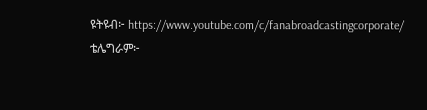ዩትዩብ፦ https://www.youtube.com/c/fanabroadcastingcorporate/
ቴሌግራም፦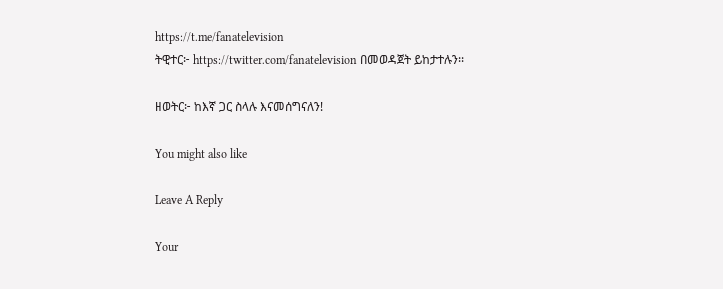https://t.me/fanatelevision
ትዊተር፦ https://twitter.com/fanatelevision በመወዳጀት ይከታተሉን፡፡

ዘወትር፦ ከእኛ ጋር ስላሉ እናመሰግናለን!

You might also like

Leave A Reply

Your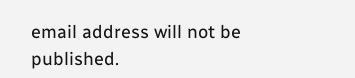email address will not be published.